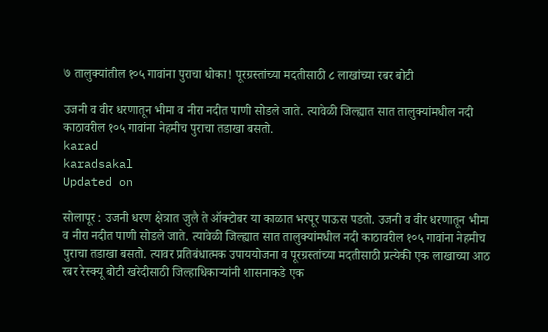७ तालुक्यांतील १०५ गावांना पुराचा धोका! पूरग्रस्तांच्या मदतीसाठी ८ लाखांच्या रबर बोटी

उजनी व वीर धरणातून भीमा व नीरा नदीत पाणी सोडले जाते. त्यावेळी जिल्ह्यात सात तालुक्यांमधील नदी काठावरील १०५ गावांना नेहमीच पुराचा तडाखा बसतो.
karad
karadsakal
Updated on

सोलापूर : उजनी धरण क्षेत्रात जुलै ते ऑक्टोबर या काळात भरपूर पाऊस पडतो. उजनी व वीर धरणातून भीमा व नीरा नदीत पाणी सोडले जाते. त्यावेळी जिल्ह्यात सात तालुक्यांमधील नदी काठावरील १०५ गावांना नेहमीच पुराचा तडाखा बसतो. त्यावर प्रतिबंधात्मक उपाययोजना व पूरग्रस्तांच्या मदतीसाठी प्रत्येकी एक लाखाच्या आठ रबर रेस्क्यू बोटी खरेदीसाठी जिल्हाधिकाऱ्यांनी शासनाकडे एक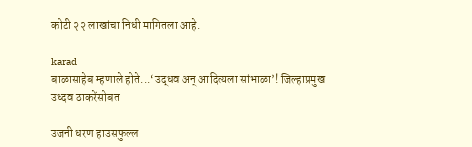कोटी २२ लाखांचा निधी मागितला आहे.

karad
बाळासाहेब म्हणाले होते...‘उद्धव अन्‌ आदित्यला सांभाळा’! जिल्हाप्रमुख उध्दव ठाकरेंसोबत

उजनी धरण हाउसफुल्ल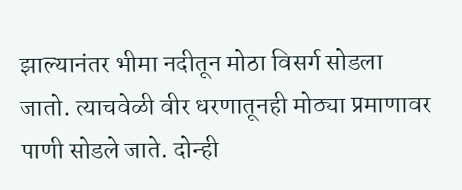झाल्यानंतर भीमा नदीतून मोठा विसर्ग सोडला जातो. त्याचवेळी वीर धरणातूनही मोठ्या प्रमाणावर पाणी सोडले जाते. दोन्ही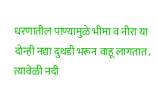धरणातील पाण्यामुळे भीमा व नीरा या दोन्ही नद्या दुथडी भरून वाहू लागतात. त्यावेळी नदी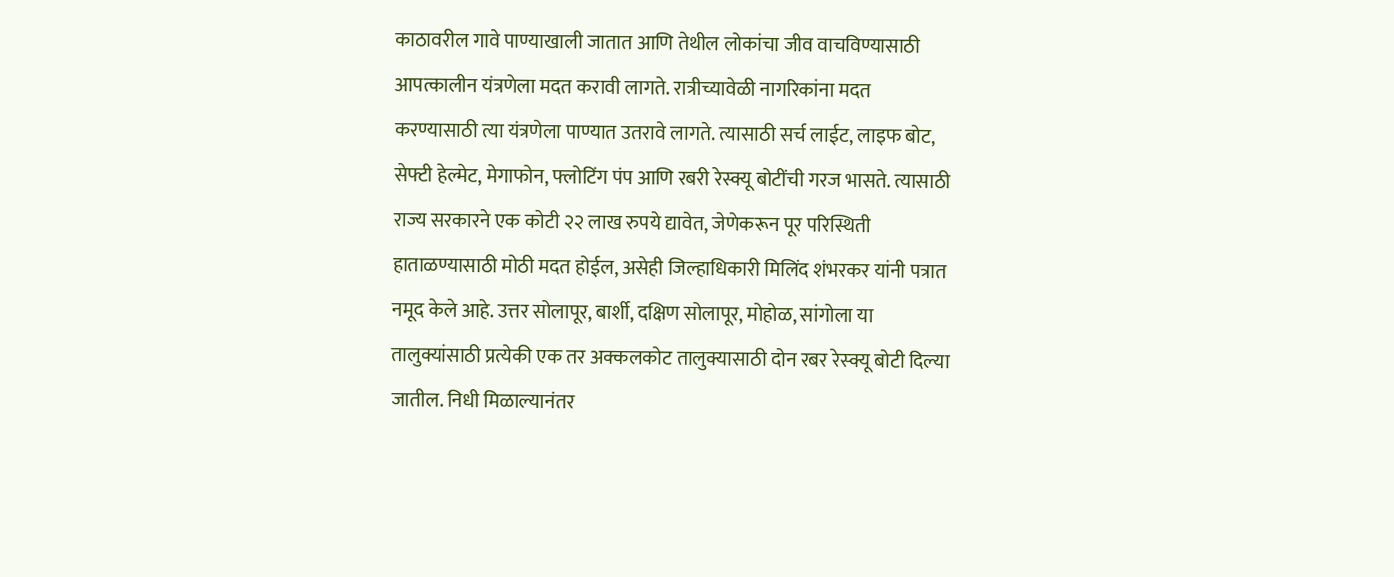काठावरील गावे पाण्याखाली जातात आणि तेथील लोकांचा जीव वाचविण्यासाठी आपत्कालीन यंत्रणेला मदत करावी लागते. रात्रीच्यावेळी नागरिकांना मदत करण्यासाठी त्या यंत्रणेला पाण्यात उतरावे लागते. त्यासाठी सर्च लाईट, लाइफ बोट, सेफ्टी हेल्मेट, मेगाफोन, फ्लोटिंग पंप आणि रबरी रेस्क्यू बोटींची गरज भासते. त्यासाठी राज्य सरकारने एक कोटी २२ लाख रुपये द्यावेत, जेणेकरून पूर परिस्थिती हाताळण्यासाठी मोठी मदत होईल, असेही जिल्हाधिकारी मिलिंद शंभरकर यांनी पत्रात नमूद केले आहे. उत्तर सोलापूर, बार्शी, दक्षिण सोलापूर, मोहोळ, सांगोला या तालुक्यांसाठी प्रत्येकी एक तर अक्कलकोट तालुक्यासाठी दोन रबर रेस्क्यू बोटी दिल्या जातील. निधी मिळाल्यानंतर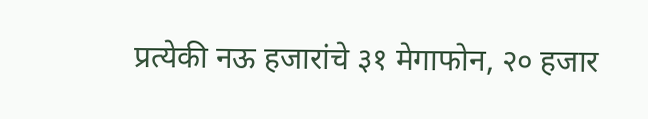प्रत्येकी नऊ हजारांचे ३१ मेगाफोन, २० हजार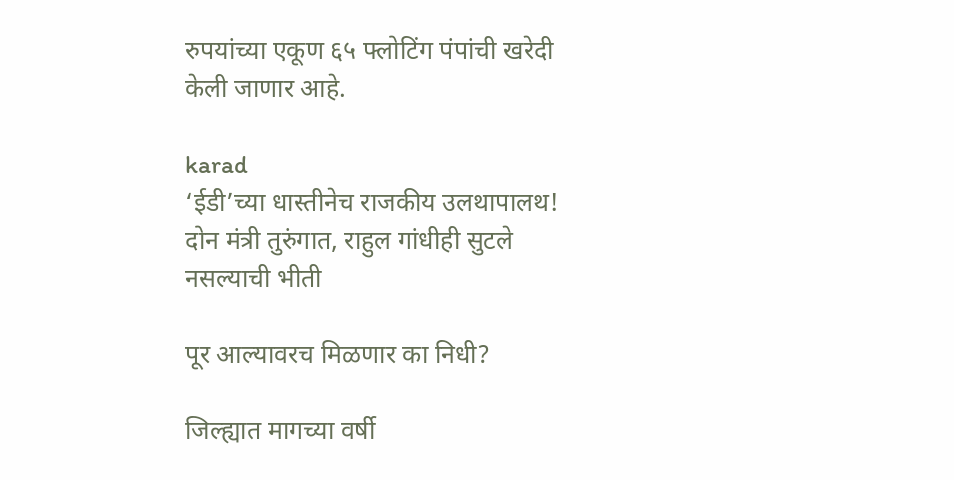रुपयांच्या एकूण ६५ फ्लोटिंग पंपांची खरेदी केली जाणार आहे.

karad
‘ईडी’च्या धास्तीनेच राजकीय उलथापालथ! दोन मंत्री तुरुंगात, राहुल गांधीही सुटले नसल्याची भीती

पूर आल्यावरच मिळणार का निधी?

जिल्ह्यात मागच्या वर्षी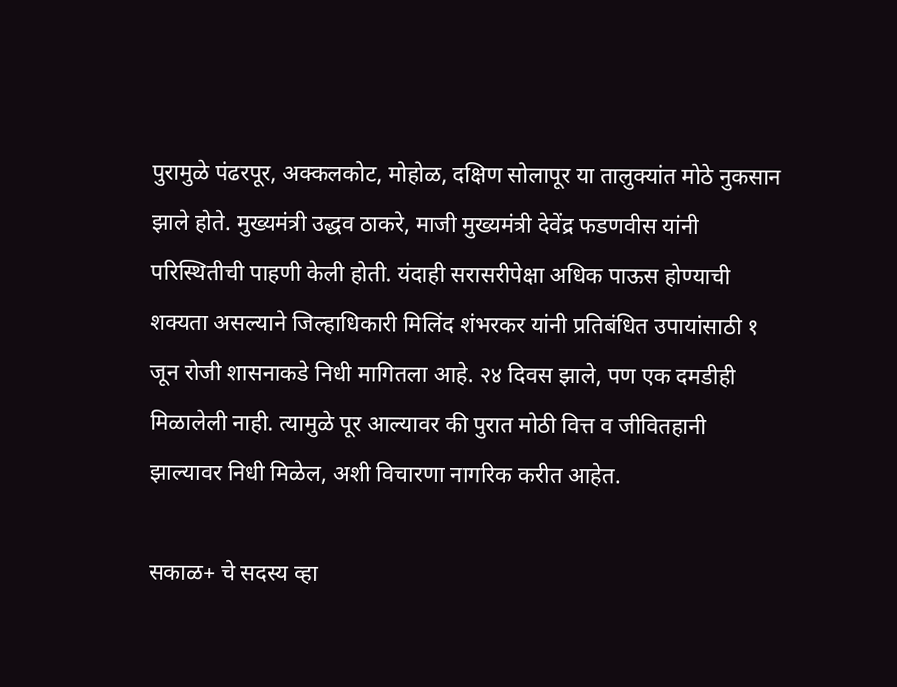पुरामुळे पंढरपूर, अक्कलकोट, मोहोळ, दक्षिण सोलापूर या तालुक्यांत मोठे नुकसान झाले होते. मुख्यमंत्री उद्धव ठाकरे, माजी मुख्यमंत्री देवेंद्र फडणवीस यांनी परिस्थितीची पाहणी केली होती. यंदाही सरासरीपेक्षा अधिक पाऊस होण्याची शक्यता असल्याने जिल्हाधिकारी मिलिंद शंभरकर यांनी प्रतिबंधित उपायांसाठी १ जून रोजी शासनाकडे निधी मागितला आहे. २४ दिवस झाले, पण एक दमडीही मिळालेली नाही. त्यामुळे पूर आल्यावर की पुरात मोठी वित्त व जीवितहानी झाल्यावर निधी मिळेल, अशी विचारणा नागरिक करीत आहेत.

सकाळ+ चे सदस्य व्हा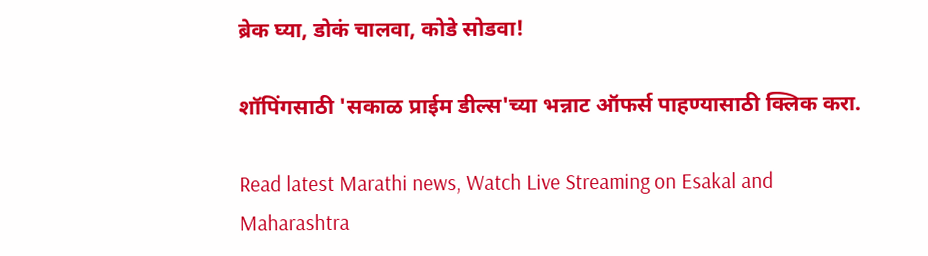ब्रेक घ्या, डोकं चालवा, कोडे सोडवा!

शॉपिंगसाठी 'सकाळ प्राईम डील्स'च्या भन्नाट ऑफर्स पाहण्यासाठी क्लिक करा.

Read latest Marathi news, Watch Live Streaming on Esakal and Maharashtra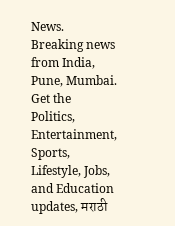News. Breaking news from India, Pune, Mumbai. Get the Politics, Entertainment, Sports, Lifestyle, Jobs, and Education updates, मराठी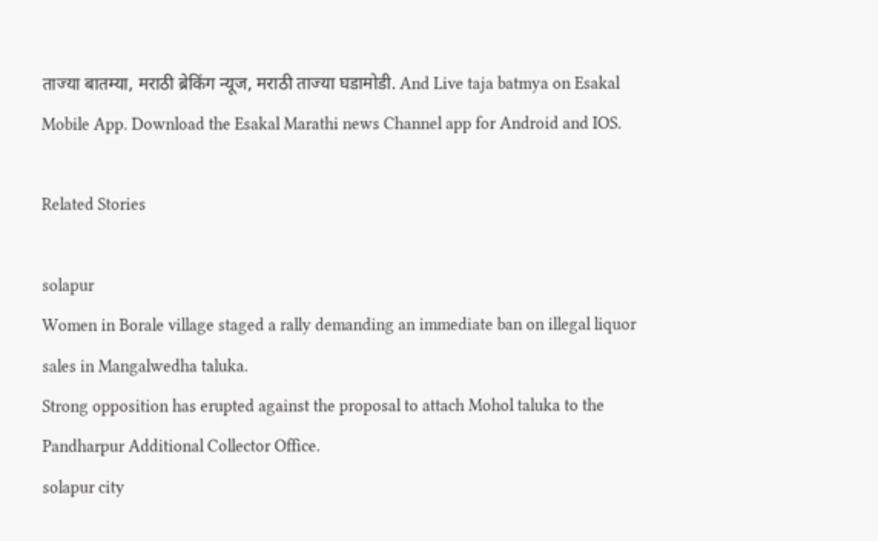ताज्या बातम्या, मराठी ब्रेकिंग न्यूज, मराठी ताज्या घडामोडी. And Live taja batmya on Esakal Mobile App. Download the Esakal Marathi news Channel app for Android and IOS.

Related Stories

solapur
Women in Borale village staged a rally demanding an immediate ban on illegal liquor sales in Mangalwedha taluka.
Strong opposition has erupted against the proposal to attach Mohol taluka to the Pandharpur Additional Collector Office.
solapur city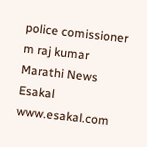police comissioner m raj kumar
Marathi News Esakal
www.esakal.com